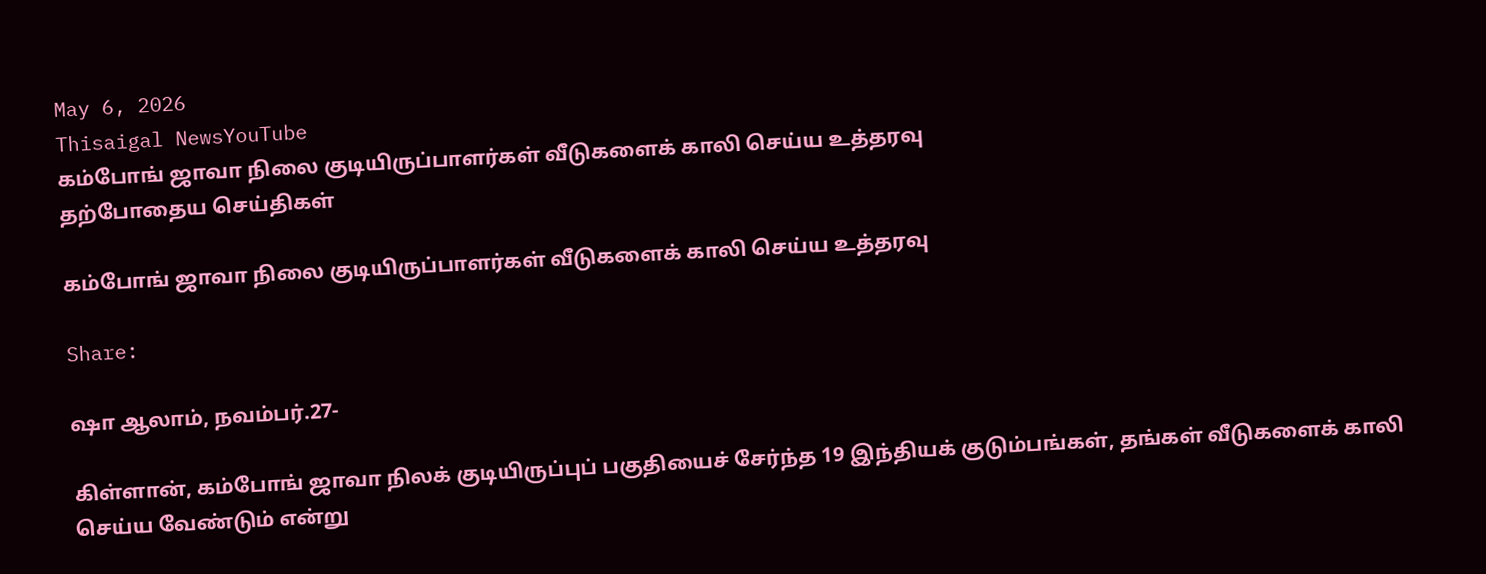May 6, 2026
Thisaigal NewsYouTube
கம்போங் ஜாவா நிலை குடியிருப்பாளர்கள் வீடுகளைக் காலி செய்ய உத்தரவு
தற்போதைய செய்திகள்

கம்போங் ஜாவா நிலை குடியிருப்பாளர்கள் வீடுகளைக் காலி செய்ய உத்தரவு

Share:

ஷா ஆலாம், நவம்பர்.27-

கிள்ளான், கம்போங் ஜாவா நிலக் குடியிருப்புப் பகுதியைச் சேர்ந்த 19 இந்தியக் குடும்பங்கள், தங்கள் வீடுகளைக் காலி செய்ய வேண்டும் என்று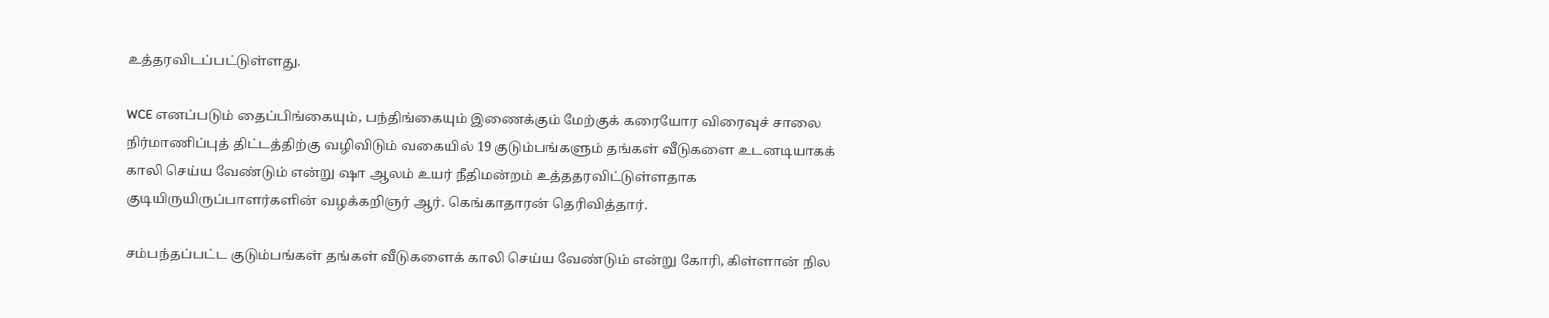உத்தரவிடப்பட்டுள்ளது.

WCE எனப்படும் தைப்பிங்கையும், பந்திங்கையும் இணைக்கும் மேற்குக் கரையோர விரைவுச் சாலை நிர்மாணிப்புத் திட்டத்திற்கு வழிவிடும் வகையில் 19 குடும்பங்களும் தங்கள் வீடுகளை உடனடியாகக் காலி செய்ய வேண்டும் என்று ஷா ஆலம் உயர் நீதிமன்றம் உத்ததரவிட்டுள்ளதாக குடியிருயிருப்பாளர்களின் வழக்கறிஞர் ஆர். கெங்காதாரன் தெரிவித்தார்.

சம்பந்தப்பட்ட குடும்பங்கள் தங்கள் வீடுகளைக் காலி செய்ய வேண்டும் என்று கோரி, கிள்ளான் நில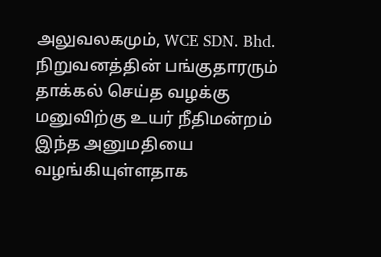அலுவலகமும், WCE SDN. Bhd. நிறுவனத்தின் பங்குதாரரும் தாக்கல் செய்த வழக்கு மனுவிற்கு உயர் நீதிமன்றம் இந்த அனுமதியை வழங்கியுள்ளதாக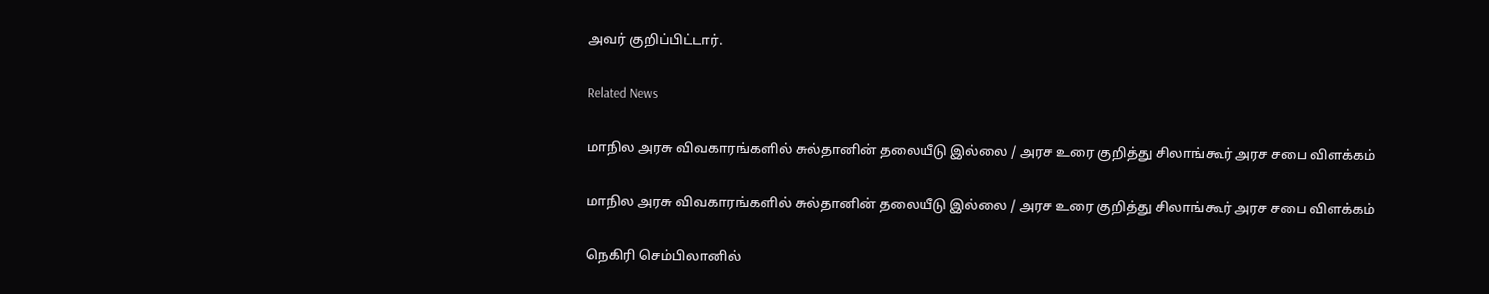அவர் குறிப்பிட்டார்.

Related News

மாநில அரசு விவகாரங்களில் சுல்தானின் தலையீடு இல்லை / அரச உரை குறித்து சிலாங்கூர் அரச சபை விளக்கம்

மாநில அரசு விவகாரங்களில் சுல்தானின் தலையீடு இல்லை / அரச உரை குறித்து சிலாங்கூர் அரச சபை விளக்கம்

நெகிரி செம்பிலானில்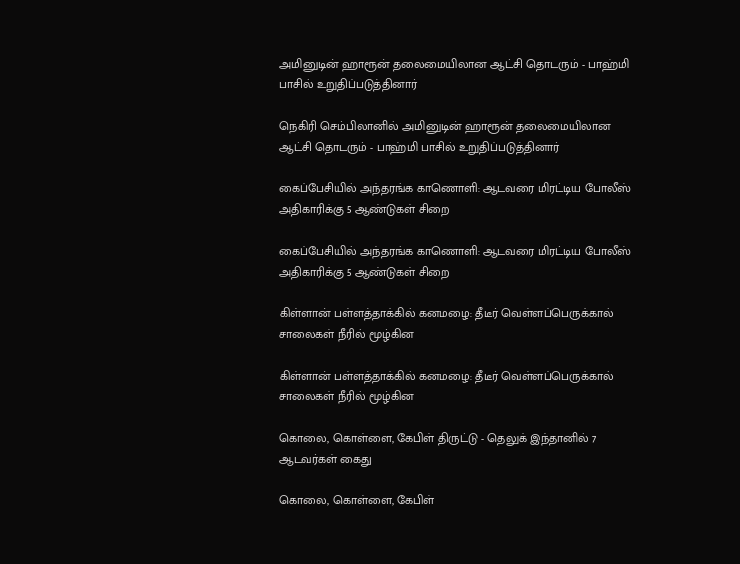அமினுடின் ஹாரூன் தலைமையிலான ஆட்சி தொடரும் - பாஹ்மி பாசில் உறுதிப்படுத்தினார்

நெகிரி செம்பிலானில் அமினுடின் ஹாரூன் தலைமையிலான ஆட்சி தொடரும் - பாஹ்மி பாசில் உறுதிப்படுத்தினார்

கைப்பேசியில் அந்தரங்க காணொளி: ஆடவரை மிரட்டிய போலீஸ் அதிகாரிக்கு 5 ஆண்டுகள் சிறை

கைப்பேசியில் அந்தரங்க காணொளி: ஆடவரை மிரட்டிய போலீஸ் அதிகாரிக்கு 5 ஆண்டுகள் சிறை

கிள்ளான் பள்ளத்தாக்கில் கனமழை: தீடீர் வெள்ளப்பெருக்கால் சாலைகள் நீரில் மூழ்கின

கிள்ளான் பள்ளத்தாக்கில் கனமழை: தீடீர் வெள்ளப்பெருக்கால் சாலைகள் நீரில் மூழ்கின

கொலை, கொள்ளை, கேபிள் திருட்டு - தெலுக் இந்தானில் 7 ஆடவர்கள் கைது

கொலை, கொள்ளை, கேபிள்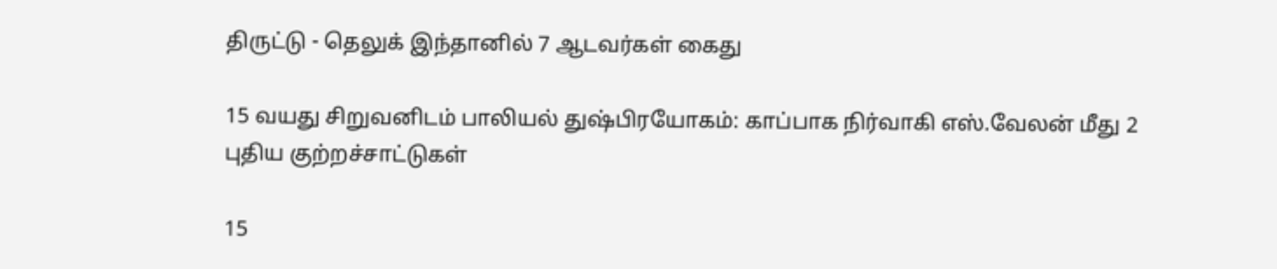திருட்டு - தெலுக் இந்தானில் 7 ஆடவர்கள் கைது

15 வயது சிறுவனிடம் பாலியல் துஷ்பிரயோகம்: காப்பாக நிர்வாகி எஸ்.வேலன் மீது 2 புதிய குற்றச்சாட்டுகள்

15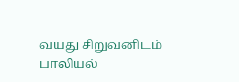வயது சிறுவனிடம் பாலியல்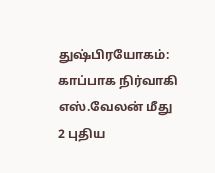துஷ்பிரயோகம்: காப்பாக நிர்வாகி எஸ்.வேலன் மீது 2 புதிய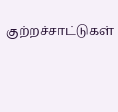குற்றச்சாட்டுகள்